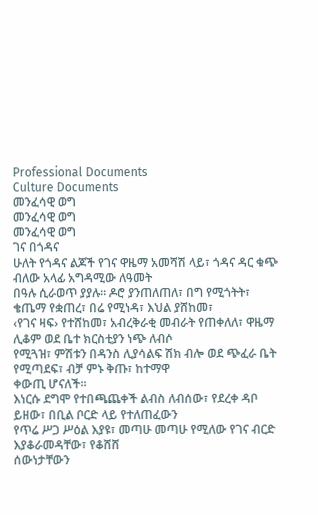Professional Documents
Culture Documents
መንፈሳዊ ወግ
መንፈሳዊ ወግ
መንፈሳዊ ወግ
ገና በጎዳና
ሁለት የጎዳና ልጆች የገና ዋዜማ አመሻሽ ላይ፣ ጎዳና ዳር ቁጭ ብለው አላፊ አግዳሚው ለዓመት
በዓሉ ሲራወጥ ያያሉ፡፡ ዶሮ ያንጠለጠለ፣ በግ የሚጎትት፣ ቄጤማ የቋጠረ፣ በሬ የሚነዳ፣ እህል ያሸከመ፣
‹የገና ዛፍ› የተሸከመ፣ አብረቅራቂ መብራት የጠቀለለ፣ ዋዜማ ሊቆም ወደ ቤተ ክርስቲያን ነጭ ለብሶ
የሚጓዝ፣ ምሽቱን በዳንስ ሊያሳልፍ ሽክ ብሎ ወደ ጭፈራ ቤት የሚጣደፍ፣ ብቻ ምኑ ቅጡ፣ ከተማዋ
ቀውጢ ሆናለች፡፡
እነርሱ ደግሞ የተበጫጨቀች ልብስ ለብሰው፣ የደረቀ ዳቦ ይዘው፣ በቢል ቦርድ ላይ የተለጠፈውን
የጥሬ ሥጋ ሥዕል እያዩ፣ መጣሁ መጣሁ የሚለው የገና ብርድ እያቆራመዳቸው፣ የቆሸሸ
ሰውነታቸውን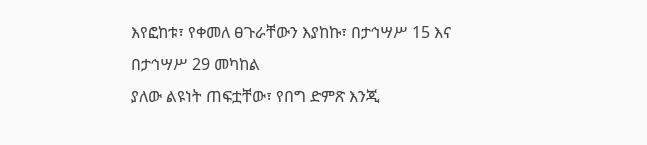እየፎከቱ፣ የቀመለ ፀጉራቸውን እያከኩ፣ በታኅሣሥ 15 እና በታኅሣሥ 29 መካከል
ያለው ልዩነት ጠፍቷቸው፣ የበግ ድምጽ እንጂ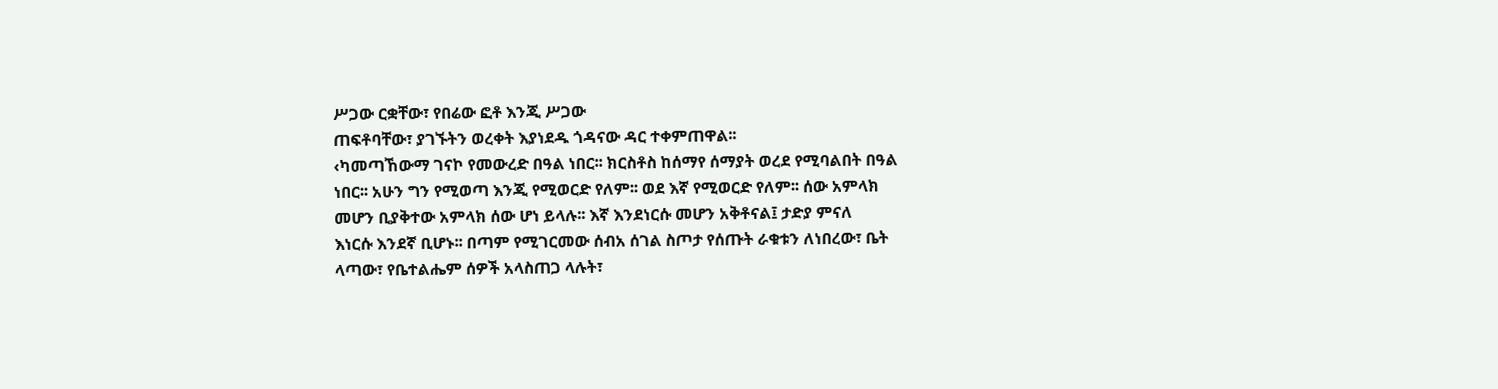ሥጋው ርቋቸው፣ የበሬው ፎቶ እንጂ ሥጋው
ጠፍቶባቸው፣ ያገኙትን ወረቀት እያነደዱ ጎዳናው ዳር ተቀምጠዋል፡፡
‹ካመጣኸውማ ገናኮ የመውረድ በዓል ነበር፡፡ ክርስቶስ ከሰማየ ሰማያት ወረደ የሚባልበት በዓል
ነበር፡፡ አሁን ግን የሚወጣ እንጂ የሚወርድ የለም፡፡ ወደ እኛ የሚወርድ የለም፡፡ ሰው አምላክ
መሆን ቢያቅተው አምላክ ሰው ሆነ ይላሉ፡፡ እኛ እንደነርሱ መሆን አቅቶናል፤ ታድያ ምናለ
እነርሱ እንደኛ ቢሆኑ፡፡ በጣም የሚገርመው ሰብአ ሰገል ስጦታ የሰጡት ራቁቱን ለነበረው፣ ቤት
ላጣው፣ የቤተልሔም ሰዎች አላስጠጋ ላሉት፣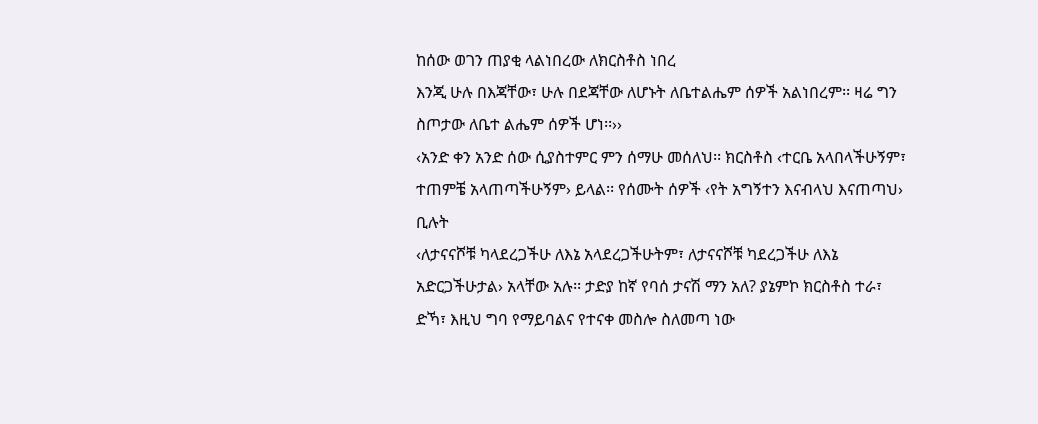ከሰው ወገን ጠያቂ ላልነበረው ለክርስቶስ ነበረ
እንጂ ሁሉ በእጃቸው፣ ሁሉ በደጃቸው ለሆኑት ለቤተልሔም ሰዎች አልነበረም፡፡ ዛሬ ግን
ስጦታው ለቤተ ልሔም ሰዎች ሆነ፡፡››
‹አንድ ቀን አንድ ሰው ሲያስተምር ምን ሰማሁ መሰለህ፡፡ ክርስቶስ ‹ተርቤ አላበላችሁኝም፣
ተጠምቼ አላጠጣችሁኝም› ይላል፡፡ የሰሙት ሰዎች ‹የት አግኝተን እናብላህ እናጠጣህ› ቢሉት
‹ለታናናሾቹ ካላደረጋችሁ ለእኔ አላደረጋችሁትም፣ ለታናናሾቹ ካደረጋችሁ ለእኔ
አድርጋችሁታል› አላቸው አሉ፡፡ ታድያ ከኛ የባሰ ታናሽ ማን አለ? ያኔምኮ ክርስቶስ ተራ፣
ድኻ፣ እዚህ ግባ የማይባልና የተናቀ መስሎ ስለመጣ ነው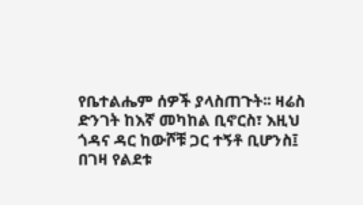የቤተልሔም ሰዎች ያላስጠጉት፡፡ ዛሬስ
ድንገት ከእኛ መካከል ቢኖርስ፣ እዚህ ጎዳና ዳር ከውሾቹ ጋር ተኝቶ ቢሆንስ፤ በገዛ የልደቱ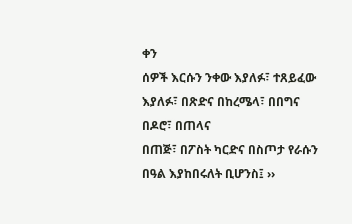ቀን
ሰዎች እርሱን ንቀው እያለፉ፣ ተጸይፈው እያለፉ፣ በጽድና በከረሜላ፣ በበግና በዶሮ፣ በጠላና
በጠጅ፣ በፖስት ካርድና በስጦታ የራሱን በዓል እያከበሩለት ቢሆንስ፤ ››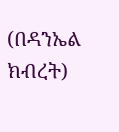(በዳንኤል ክብረት)